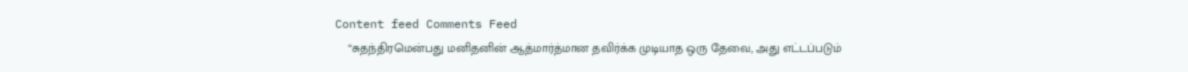Content feed Comments Feed
    “சுதந்திரமென்பது மனிதனின் ஆத்மார்த்மான தவிர்க்க முடியாத ஒரு தேவை, அது எட்டப்படும்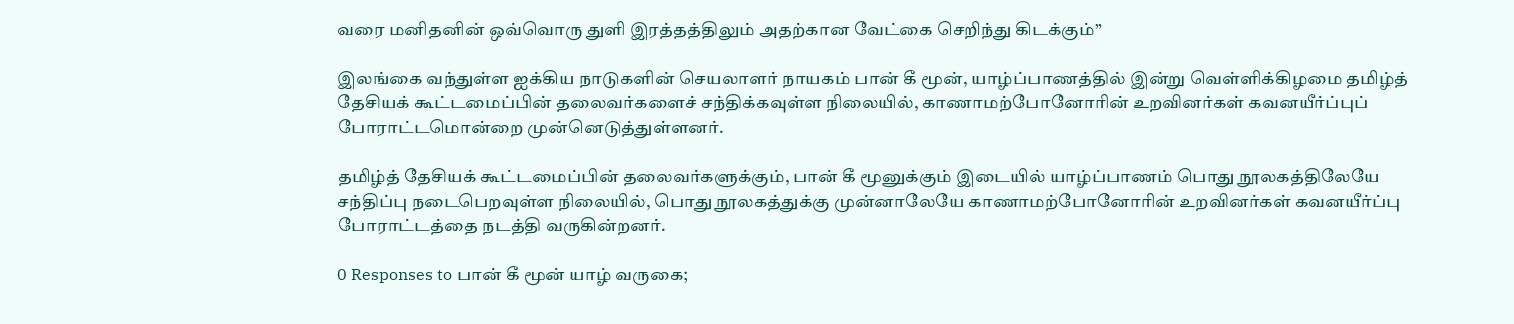வரை மனிதனின் ஒவ்வொரு துளி இரத்தத்திலும் அதற்கான வேட்கை செறிந்து கிடக்கும்”

இலங்கை வந்துள்ள ஐக்கிய நாடுகளின் செயலாளர் நாயகம் பான் கீ மூன், யாழ்ப்பாணத்தில் இன்று வெள்ளிக்கிழமை தமிழ்த் தேசியக் கூட்டமைப்பின் தலைவர்களைச் சந்திக்கவுள்ள நிலையில், காணாமற்போனோரின் உறவினர்கள் கவனயீர்ப்புப் போராட்டமொன்றை முன்னெடுத்துள்ளனர்.

தமிழ்த் தேசியக் கூட்டமைப்பின் தலைவர்களுக்கும், பான் கீ மூனுக்கும் இடையில் யாழ்ப்பாணம் பொது நூலகத்திலேயே சந்திப்பு நடைபெறவுள்ள நிலையில், பொது நூலகத்துக்கு முன்னாலேயே காணாமற்போனோரின் உறவினர்கள் கவனயீர்ப்பு போராட்டத்தை நடத்தி வருகின்றனர்.

0 Responses to பான் கீ மூன் யாழ் வருகை;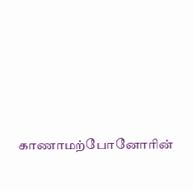காணாமற்போனோரின்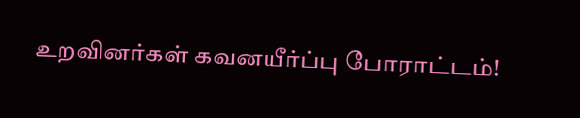உறவினர்கள் கவனயீர்ப்பு போராட்டம்!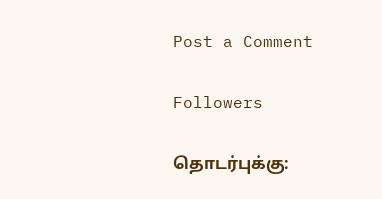Post a Comment

Followers

தொடர்புக்கு: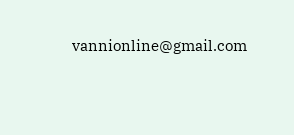vannionline@gmail.com